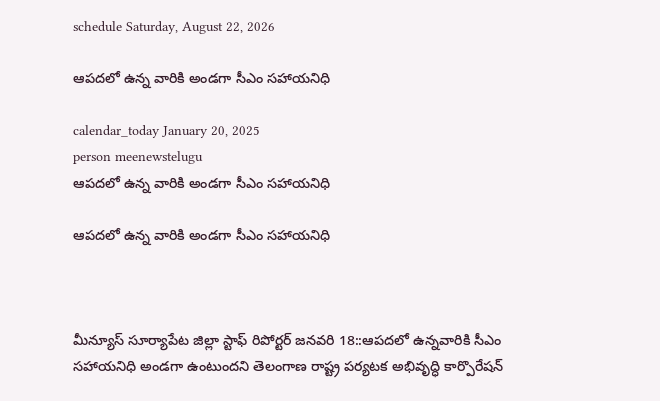schedule Saturday, August 22, 2026

ఆపదలో ఉన్న వారికి అండగా సీఎం సహాయనిధి

calendar_today January 20, 2025
person meenewstelugu
ఆపదలో ఉన్న వారికి అండగా సీఎం సహాయనిధి

ఆపదలో ఉన్న వారికి అండగా సీఎం సహాయనిధి



మీన్యూస్ సూర్యాపేట జిల్లా స్టాఫ్ రిపోర్టర్ జనవరి 18::ఆపదలో ఉన్నవారికి సీఎం సహాయనిధి అండగా ఉంటుందని తెలంగాణ రాష్ట్ర పర్యటక అభివృద్ధి కార్పొరేషన్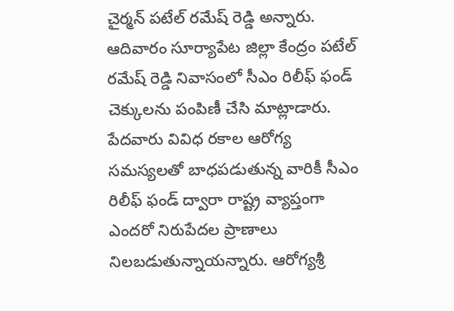చైర్మన్ పటేల్ రమేష్ రెడ్డి అన్నారు. ఆదివారం సూర్యాపేట జిల్లా కేంద్రం పటేల్ రమేష్ రెడ్డి నివాసంలో సీఎం రిలీఫ్ ఫండ్ చెక్కులను పంపిణీ చేసి మాట్లాడారు. పేదవారు వివిధ రకాల ఆరోగ్య సమస్యలతో బాధపడుతున్న వారికీ సీఎం రిలీఫ్ ఫండ్ ద్వారా రాష్ట్ర వ్యాప్తంగా ఎందరో నిరుపేదల ప్రాణాలు నిలబడుతున్నాయన్నారు. ఆరోగ్యశ్రీ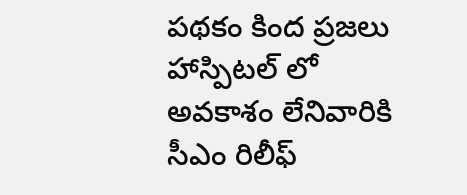పథకం కింద ప్రజలు హాస్పిటల్ లో అవకాశం లేనివారికి సీఎం రిలీఫ్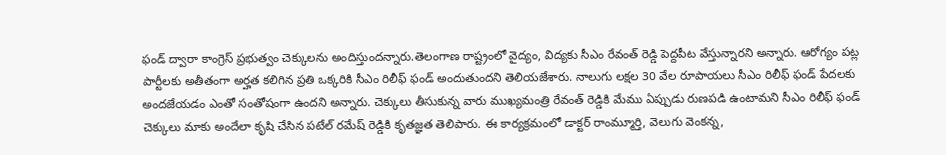ఫండ్ ద్వారా కాంగ్రెస్ ప్రభుత్వం చెక్కులను అందిస్తుందన్నారు.తెలంగాణ రాష్ట్రంలో వైద్యం, విద్యకు సీఎం రేవంత్ రెడ్డి పెద్దపీట వేస్తున్నారని అన్నారు. ఆరోగ్యం పట్ల పార్టీలకు అతీతంగా అర్హత కలిగిన ప్రతి ఒక్కరికి సీఎం రిలీఫ్ ఫండ్ అందుతుందని తెలియజేశారు. నాలుగు లక్షల 30 వేల రూపాయలు సీఎం రిలీఫ్ ఫండ్ పేదలకు అందజేయడం ఎంతో సంతోషంగా ఉందని అన్నారు. చెక్కులు తీసుకున్న వారు ముఖ్యమంత్రి రేవంత్ రెడ్డికి మేము ఏప్పుడు రుణపడి ఉంటామని సీఎం రిలీఫ్ ఫండ్ చెక్కులు మాకు అందేలా కృషి చేసిన పటేల్ రమేష్ రెడ్డికి కృతజ్ఞత తెలిపారు. ఈ కార్యక్రమంలో డాక్టర్ రాంమ్మూర్తి, వెలుగు వెంకన్న,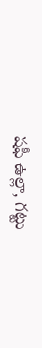షఫీ ఉల్లా, గట్టు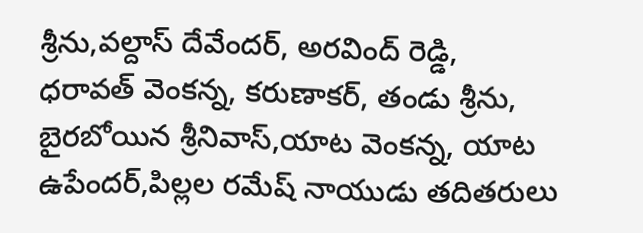శ్రీను,వల్దాస్ దేవేందర్, అరవింద్ రెడ్డి, ధరావత్ వెంకన్న, కరుణాకర్, తండు శ్రీను, బైరబోయిన శ్రీనివాస్,యాట వెంకన్న, యాట ఉపేందర్,పిల్లల రమేష్ నాయుడు తదితరులు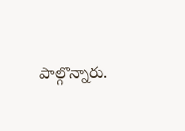పాల్గొన్నారు.